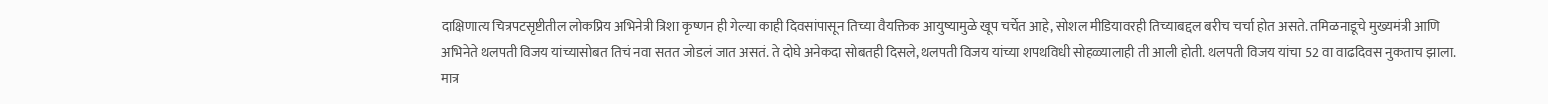दाक्षिणात्य चित्रपटसृष्टीतील लोकप्रिय अभिनेत्री त्रिशा कृष्णन ही गेल्या काही दिवसांपासून तिच्या वैयक्तिक आयुष्यामुळे खूप चर्चेत आहे, सोशल मीडियावरही तिच्याबद्दल बरीच चर्चा होत असते. तमिळनाडूचे मुख्यमंत्री आणि अभिनेते थलपती विजय यांच्यासोबत तिचं नवा सतत जोडलं जात असतं. ते दोघे अनेकदा सोबतही दिसले, थलपती विजय यांच्या शपथविधी सोहळ्यालाही ती आली होती. थलपती विजय यांचा 52 वा वाढदिवस नुकताच झाला. मात्र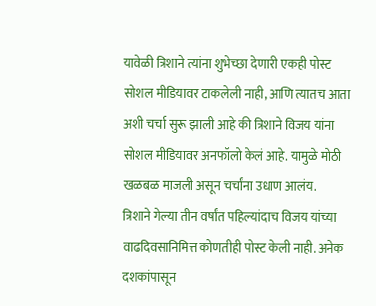यावेळी त्रिशाने त्यांना शुभेच्छा देणारी एकही पोस्ट सोशल मीडियावर टाकलेली नाही, आणि त्यातच आता अशी चर्चा सुरू झाली आहे की त्रिशाने विजय यांना सोशल मीडियावर अनफॉलो केलं आहे. यामुळे मोठी खळबळ माजली असून चर्चांना उधाण आलंय.
त्रिशाने गेल्या तीन वर्षांत पहिल्यांदाच विजय यांच्या वाढदिवसानिमित्त कोणतीही पोस्ट केली नाही. अनेक दशकांपासून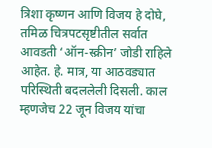त्रिशा कृष्णन आणि विजय हे दोघे, तमिळ चित्रपटसृष्टीतील सर्वात आवडती ‘ऑन-स्क्रीन’ जोडी राहिले आहेत. हे. मात्र, या आठवड्यात परिस्थिती बदललेली दिसली. काल म्हणजेच 22 जून विजय यांचा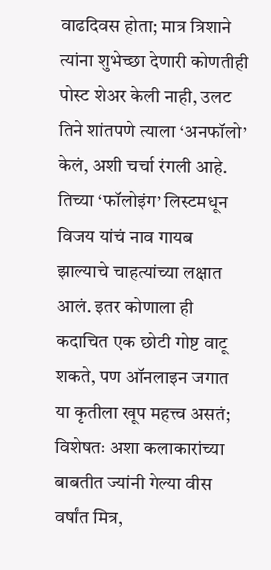वाढदिवस होता; मात्र त्रिशाने त्यांना शुभेच्छा देणारी कोणतीही पोस्ट शेअर केली नाही, उलट तिने शांतपणे त्याला ‘अनफॉलो’ केलं, अशी चर्चा रंगली आहे. तिच्या ‘फॉलोइंग’ लिस्टमधून विजय यांचं नाव गायब झाल्याचे चाहत्यांच्या लक्षात आलं. इतर कोणाला ही कदाचित एक छोटी गोष्ट वाटू शकते, पण ऑनलाइन जगात या कृतीला खूप महत्त्व असतं; विशेषतः अशा कलाकारांच्या बाबतीत ज्यांनी गेल्या वीस वर्षांत मित्र,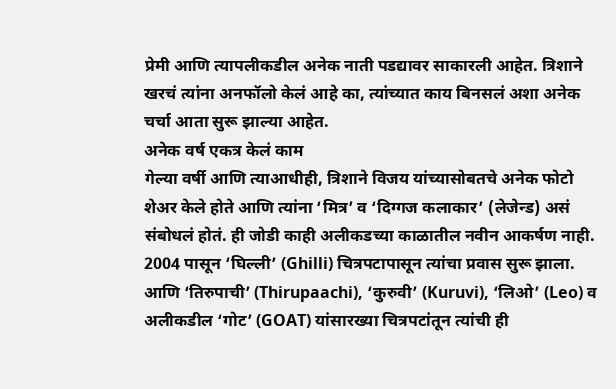प्रेमी आणि त्यापलीकडील अनेक नाती पडद्यावर साकारली आहेत. त्रिशाने खरचं त्यांना अनफॉलो केलं आहे का, त्यांच्यात काय बिनसलं अशा अनेक चर्चा आता सुरू झाल्या आहेत.
अनेक वर्ष एकत्र केलं काम
गेल्या वर्षी आणि त्याआधीही, त्रिशाने विजय यांच्यासोबतचे अनेक फोटो शेअर केले होते आणि त्यांना ‘मित्र’ व ‘दिग्गज कलाकार’ (लेजेन्ड) असं संबोधलं होतं. ही जोडी काही अलीकडच्या काळातील नवीन आकर्षण नाही. 2004 पासून ‘घिल्ली’ (Ghilli) चित्रपटापासून त्यांचा प्रवास सुरू झाला. आणि ‘तिरुपाची’ (Thirupaachi), ‘कुरुवी’ (Kuruvi), ‘लिओ’ (Leo) व अलीकडील ‘गोट’ (GOAT) यांसारख्या चित्रपटांतून त्यांची ही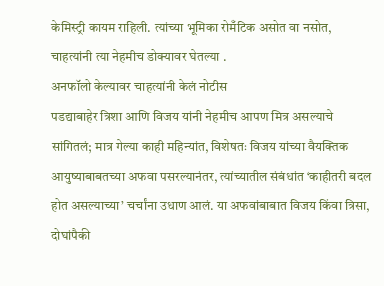केमिस्ट्री कायम राहिली. त्यांच्या भूमिका रोमँटिक असोत वा नसोत, चाहत्यांनी त्या नेहमीच डोक्यावर घेतल्या .
अनफॉलो केल्यावर चाहत्यांनी केलं नोटीस
पडद्याबाहेर त्रिशा आणि विजय यांनी नेहमीच आपण मित्र असल्याचे सांगितलं; मात्र गेल्या काही महिन्यांत, विशेषतः विजय यांच्या वैयक्तिक आयुष्याबाबतच्या अफवा पसरल्यानंतर, त्यांच्यातील संबंधांत ‘काहीतरी बदल होत असल्याच्या’ चर्चांना उधाण आलं. या अफवांबाबात विजय किंवा त्रिसा, दोघांपैकी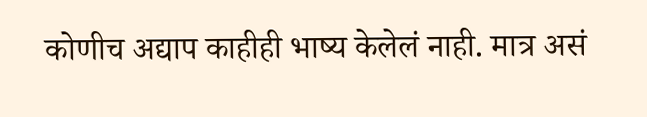कोणीच अद्याप काहीही भाष्य केलेलं नाही. मात्र असं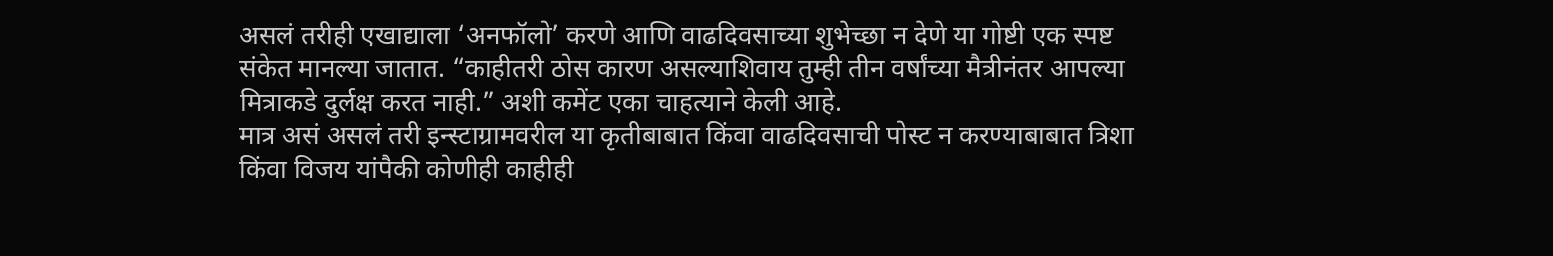असलं तरीही एखाद्याला ‘अनफॉलो’ करणे आणि वाढदिवसाच्या शुभेच्छा न देणे या गोष्टी एक स्पष्ट संकेत मानल्या जातात. “काहीतरी ठोस कारण असल्याशिवाय तुम्ही तीन वर्षांच्या मैत्रीनंतर आपल्या मित्राकडे दुर्लक्ष करत नाही.” अशी कमेंट एका चाहत्याने केली आहे.
मात्र असं असलं तरी इन्स्टाग्रामवरील या कृतीबाबात किंवा वाढदिवसाची पोस्ट न करण्याबाबात त्रिशा किंवा विजय यांपैकी कोणीही काहीही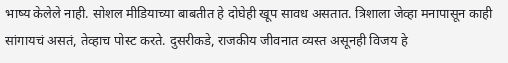भाष्य केलेले नाही. सोशल मीडियाच्या बाबतीत हे दोघेही खूप सावध असतात. त्रिशाला जेव्हा मनापासून काही सांगायचं असतं, तेव्हाच पोस्ट करते. दुसरीकडे, राजकीय जीवनात व्यस्त असूनही विजय हे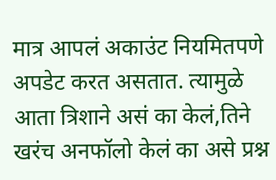मात्र आपलं अकाउंट नियमितपणे अपडेट करत असतात. त्यामुळे आता त्रिशाने असं का केलं,तिने खरंच अनफॉलो केलं का असे प्रश्न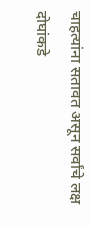चाहत्यांना सतावत असून सर्वांचे लक्ष दोघांकडे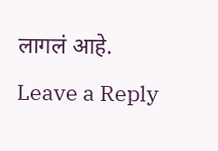लागलं आहे.
Leave a Reply